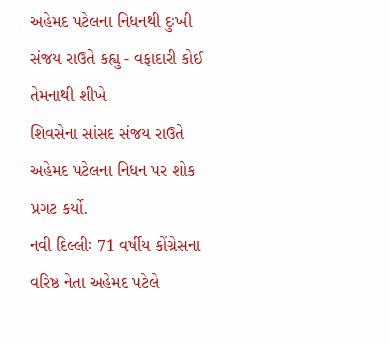અહેમદ પટેલના નિધનથી દુઃખી સંજય રાઉતે કહ્યુ - વફાદારી કોઈ તેમનાથી શીખે
શિવસેના સાંસદ સંજય રાઉતે અહેમદ પટેલના નિધન પર શોક પ્રગટ કર્યો.
નવી દિલ્લીઃ 71 વર્ષીય કોંગ્રેસના વરિષ્ઠ નેતા અહેમદ પટેલે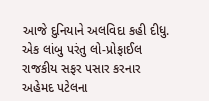આજે દુનિયાને અલવિદા કહી દીધુ. એક લાંબુ પરંતુ લો-પ્રોફાઈલ રાજકીય સફર પસાર કરનાર અહેમદ પટેલના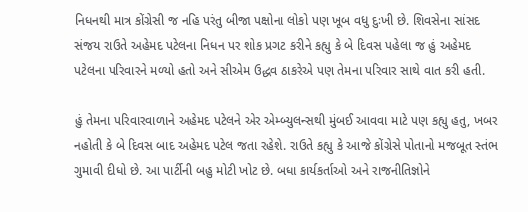નિધનથી માત્ર કોંગ્રેસી જ નહિ પરંતુ બીજા પક્ષોના લોકો પણ ખૂબ વધુ દુઃખી છે. શિવસેના સાંસદ સંજય રાઉતે અહેમદ પટેલના નિધન પર શોક પ્રગટ કરીને કહ્યુ કે બે દિવસ પહેલા જ હું અહેમદ પટેલના પરિવારને મળ્યો હતો અને સીએમ ઉદ્ધવ ઠાકરેએ પણ તેમના પરિવાર સાથે વાત કરી હતી.

હું તેમના પરિવારવાળાને અહેમદ પટેલને એર એમ્બ્યુલન્સથી મુંબઈ આવવા માટે પણ કહ્યુ હતુ, ખબર નહોતી કે બે દિવસ બાદ અહેમદ પટેલ જતા રહેશે. રાઉતે કહ્યુ કે આજે કોંગ્રેસે પોતાનો મજબૂત સ્તંભ ગુમાવી દીધો છે. આ પાર્ટીની બહુ મોટી ખોટ છે. બધા કાર્યકર્તાઓ અને રાજનીતિજ્ઞોને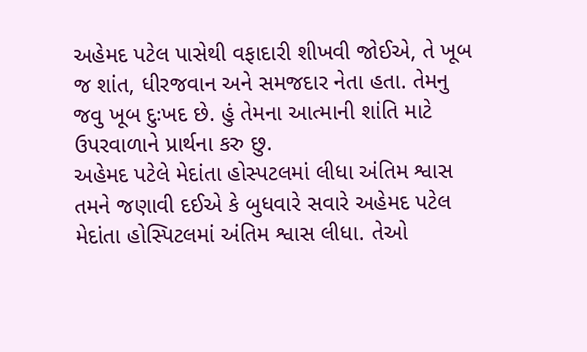અહેમદ પટેલ પાસેથી વફાદારી શીખવી જોઈએ, તે ખૂબ જ શાંત, ધીરજવાન અને સમજદાર નેતા હતા. તેમનુ જવુ ખૂબ દુઃખદ છે. હું તેમના આત્માની શાંતિ માટે ઉપરવાળાને પ્રાર્થના કરુ છુ.
અહેમદ પટેલે મેદાંતા હોસ્પટલમાં લીધા અંતિમ શ્વાસ
તમને જણાવી દઈએ કે બુધવારે સવારે અહેમદ પટેલ મેદાંતા હોસ્પિટલમાં અંતિમ શ્વાસ લીધા. તેઓ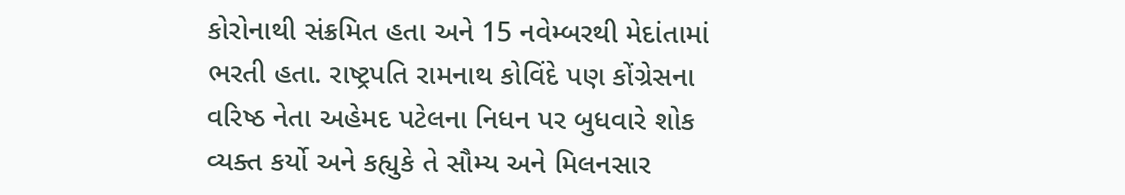કોરોનાથી સંક્રમિત હતા અને 15 નવેમ્બરથી મેદાંતામાં ભરતી હતા. રાષ્ટ્રપતિ રામનાથ કોવિંદે પણ કોંગ્રેસના વરિષ્ઠ નેતા અહેમદ પટેલના નિધન પર બુધવારે શોક વ્યક્ત કર્યો અને કહ્યુકે તે સૌમ્ય અને મિલનસાર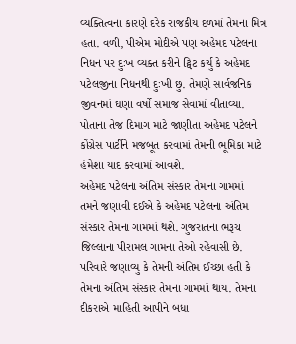વ્યક્તિત્વના કારણે દરેક રાજકીય દળમાં તેમના મિત્ર હતા. વળી, પીએમ મોદીએ પણ અહેમદ પટેલના નિધન પર દુઃખ વ્યક્ત કરીને ટ્વિટ કર્યુ કે અહેમદ પટેલજીના નિધનથી દુઃખી છુ. તેમણે સાર્વજનિક જીવનમાં ઘણા વર્ષો સમાજ સેવામાં વીતાવ્યા. પોતાના તેજ દિમાગ માટે જાણીતા અહેમદ પટેલને કોંગ્રેસ પાર્ટીને મજબૂત કરવામાં તેમની ભૂમિકા માટે હંમેશા યાદ કરવામાં આવશે.
અહેમદ પટેલના અંતિમ સંસ્કાર તેમના ગામમાં
તમને જણાવી દઈએ કે અહેમદ પટેલના અંતિમ સંસ્કાર તેમના ગામમાં થશે. ગુજરાતના ભરૂચ જિલ્લાના પીરામલ ગામના તેઓ રહેવાસી છે. પરિવારે જણાવ્યુ કે તેમની અંતિમ ઈચ્છા હતી કે તેમના અંતિમ સંસ્કાર તેમના ગામમાં થાય. તેમના દીકરાએ માહિતી આપીને બધા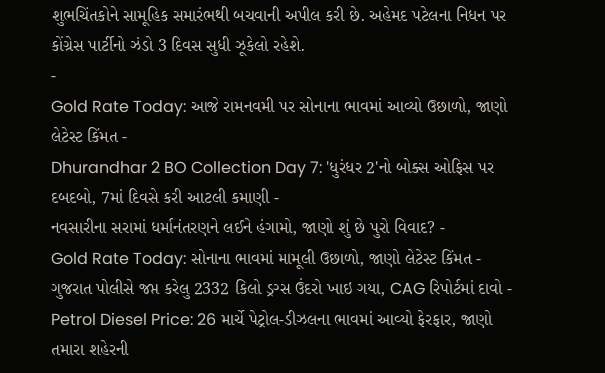શુભચિંતકોને સામૂહિક સમારંભથી બચવાની અપીલ કરી છે. અહેમદ પટેલના નિધન પર કોંગ્રેસ પાર્ટીનો ઝંડો 3 દિવસ સુધી ઝૂકેલો રહેશે.
-
Gold Rate Today: આજે રામનવમી પર સોનાના ભાવમાં આવ્યો ઉછાળો, જાણો લેટેસ્ટ કિંમત -
Dhurandhar 2 BO Collection Day 7: 'ધુરંધર 2'નો બોક્સ ઓફિસ પર દબદબો, 7માં દિવસે કરી આટલી કમાણી -
નવસારીના સરામાં ધર્માનંતરણને લઈને હંગામો, જાણો શું છે પુરો વિવાદ? -
Gold Rate Today: સોનાના ભાવમાં મામૂલી ઉછાળો, જાણો લેટેસ્ટ કિંમત -
ગુજરાત પોલીસે જપ્ત કરેલુ 2332 કિલો ડ્રગ્સ ઉંદરો ખાઇ ગયા, CAG રિપોર્ટમાં દાવો -
Petrol Diesel Price: 26 માર્ચે પેટ્રોલ-ડીઝલના ભાવમાં આવ્યો ફેરફાર, જાણો તમારા શહેરની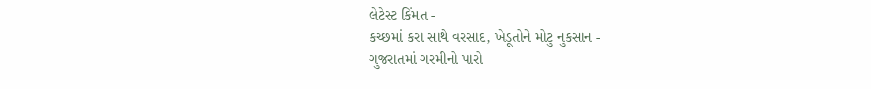લેટેસ્ટ કિંમત -
કચ્છમાં કરા સાથે વરસાદ, ખેડૂતોને મોટુ નુકસાન -
ગુજરાતમાં ગરમીનો પારો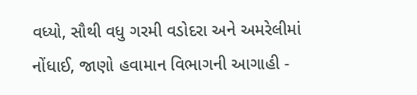વધ્યો, સૌથી વધુ ગરમી વડોદરા અને અમરેલીમાં નોંધાઈ, જાણો હવામાન વિભાગની આગાહી -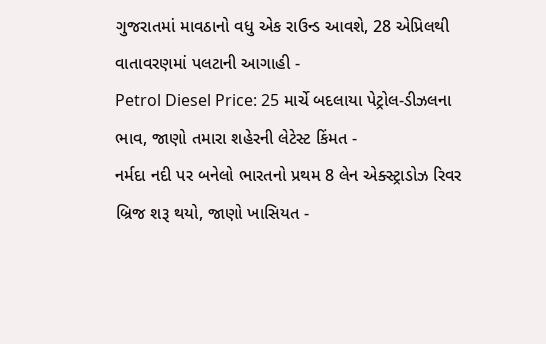ગુજરાતમાં માવઠાનો વધુ એક રાઉન્ડ આવશે, 28 એપ્રિલથી વાતાવરણમાં પલટાની આગાહી -
Petrol Diesel Price: 25 માર્ચે બદલાયા પેટ્રોલ-ડીઝલના ભાવ, જાણો તમારા શહેરની લેટેસ્ટ કિંમત -
નર્મદા નદી પર બનેલો ભારતનો પ્રથમ 8 લેન એક્સ્ટ્રાડોઝ રિવર બ્રિજ શરૂ થયો, જાણો ખાસિયત -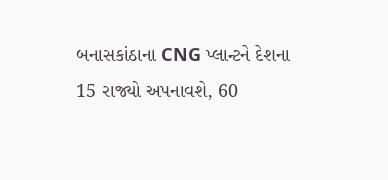બનાસકાંઠાના CNG પ્લાન્ટને દેશના 15 રાજ્યો અપનાવશે, 60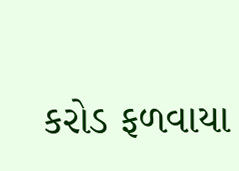કરોડ ફળવાયા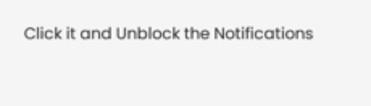Click it and Unblock the Notifications